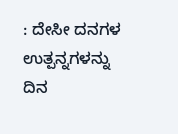: ದೇಸೀ ದನಗಳ ಉತ್ಪನ್ನಗಳನ್ನು ದಿನ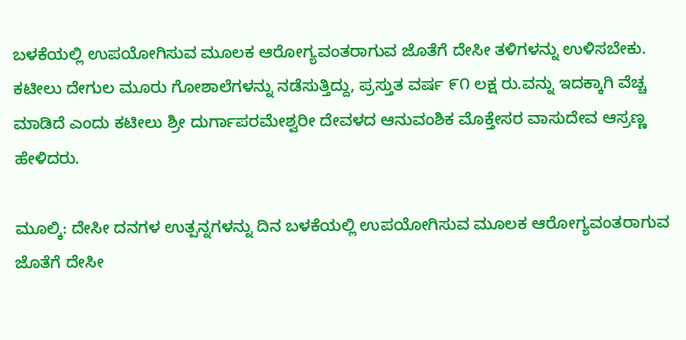ಬಳಕೆಯಲ್ಲಿ ಉಪಯೋಗಿಸುವ ಮೂಲಕ ಆರೋಗ್ಯವಂತರಾಗುವ ಜೊತೆಗೆ ದೇಸೀ ತಳಿಗಳನ್ನು ಉಳಿಸಬೇಕು. ಕಟೀಲು ದೇಗುಲ ಮೂರು ಗೋಶಾಲೆಗಳನ್ನು ನಡೆಸುತ್ತಿದ್ದು, ಪ್ರಸ್ತುತ ವರ್ಷ ೯೧ ಲಕ್ಷ ರು.ವನ್ನು ಇದಕ್ಕಾಗಿ ವೆಚ್ಚ ಮಾಡಿದೆ ಎಂದು ಕಟೀಲು ಶ್ರೀ ದುರ್ಗಾಪರಮೇಶ್ವರೀ ದೇವಳದ ಆನುವಂಶಿಕ ಮೊಕ್ತೇಸರ ವಾಸುದೇವ ಆಸ್ರಣ್ಣ ಹೇಳಿದರು.

ಮೂಲ್ಕಿ: ದೇಸೀ ದನಗಳ ಉತ್ಪನ್ನಗಳನ್ನು ದಿನ ಬಳಕೆಯಲ್ಲಿ ಉಪಯೋಗಿಸುವ ಮೂಲಕ ಆರೋಗ್ಯವಂತರಾಗುವ ಜೊತೆಗೆ ದೇಸೀ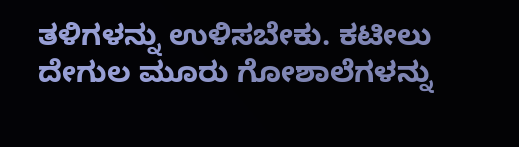ತಳಿಗಳನ್ನು ಉಳಿಸಬೇಕು. ಕಟೀಲು ದೇಗುಲ ಮೂರು ಗೋಶಾಲೆಗಳನ್ನು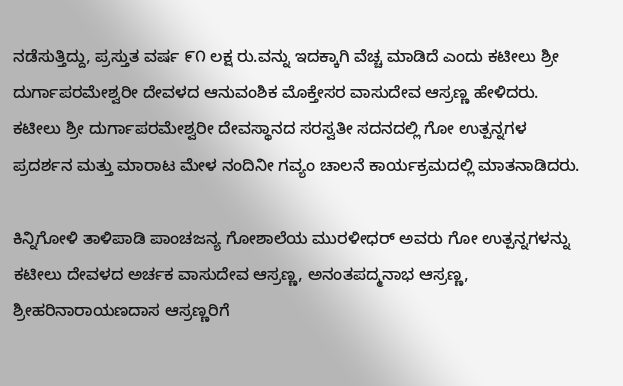ನಡೆಸುತ್ತಿದ್ದು, ಪ್ರಸ್ತುತ ವರ್ಷ ೯೧ ಲಕ್ಷ ರು.ವನ್ನು ಇದಕ್ಕಾಗಿ ವೆಚ್ಚ ಮಾಡಿದೆ ಎಂದು ಕಟೀಲು ಶ್ರೀ ದುರ್ಗಾಪರಮೇಶ್ವರೀ ದೇವಳದ ಆನುವಂಶಿಕ ಮೊಕ್ತೇಸರ ವಾಸುದೇವ ಆಸ್ರಣ್ಣ ಹೇಳಿದರು. ಕಟೀಲು ಶ್ರೀ ದುರ್ಗಾಪರಮೇಶ್ವರೀ ದೇವಸ್ಥಾನದ ಸರಸ್ವತೀ ಸದನದಲ್ಲಿ ಗೋ ಉತ್ಪನ್ನಗಳ ಪ್ರದರ್ಶನ ಮತ್ತು ಮಾರಾಟ ಮೇಳ ನಂದಿನೀ ಗವ್ಯಂ ಚಾಲನೆ ಕಾರ್ಯಕ್ರಮದಲ್ಲಿ ಮಾತನಾಡಿದರು.

ಕಿನ್ನಿಗೋಳಿ ತಾಳಿಪಾಡಿ ಪಾಂಚಜನ್ಯ ಗೋಶಾಲೆಯ ಮುರಳೀಧರ್ ಅವರು ಗೋ ಉತ್ಪನ್ನಗಳನ್ನು ಕಟೀಲು ದೇವಳದ ಅರ್ಚಕ ವಾಸುದೇವ ಆಸ್ರಣ್ಣ, ಅನಂತಪದ್ಮನಾಭ ಆಸ್ರಣ್ಣ, ಶ್ರೀಹರಿನಾರಾಯಣದಾಸ ಆಸ್ರಣ್ಣರಿಗೆ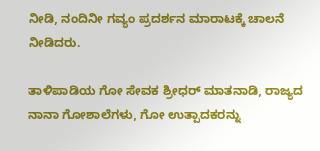ನೀಡಿ, ನಂದಿನೀ ಗವ್ಯಂ ಪ್ರದರ್ಶನ ಮಾರಾಟಕ್ಕೆ ಚಾಲನೆ ನೀಡಿದರು.

ತಾಳಿಪಾಡಿಯ ಗೋ ಸೇವಕ ಶ್ರೀಧರ್ ಮಾತನಾಡಿ, ರಾಜ್ಯದ ನಾನಾ ಗೋಶಾಲೆಗಳು, ಗೋ ಉತ್ಪಾದಕರನ್ನು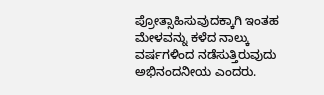ಪ್ರೋತ್ಸಾಹಿಸುವುದಕ್ಕಾಗಿ ಇಂತಹ ಮೇಳವನ್ನು ಕಳೆದ ನಾಲ್ಕು ವರ್ಷಗಳಿಂದ ನಡೆಸುತ್ತಿರುವುದು ಅಭಿನಂದನೀಯ ಎಂದರು.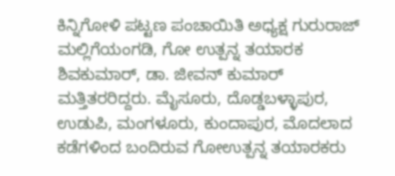ಕಿನ್ನಿಗೋಳಿ ಪಟ್ಟಣ ಪಂಚಾಯಿತಿ ಅಧ್ಯಕ್ಷ ಗುರುರಾಜ್ ಮಲ್ಲಿಗೆಯಂಗಡಿ, ಗೋ ಉತ್ಪನ್ನ ತಯಾರಕ ಶಿವಕುಮಾರ್, ಡಾ. ಜೀವನ್‌ ಕುಮಾರ್ ಮತ್ತಿತರರಿದ್ದರು. ಮೈಸೂರು, ದೊಡ್ಡಬಳ್ಳಾಪುರ, ಉಡುಪಿ, ಮಂಗಳೂರು, ಕುಂದಾಪುರ, ಮೊದಲಾದ ಕಡೆಗಳಿಂದ ಬಂದಿರುವ ಗೋಉತ್ಪನ್ನ ತಯಾರಕರು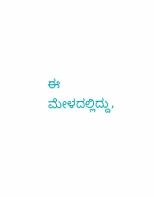ಈ ಮೇಳದಲ್ಲಿದ್ದು,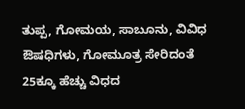ತುಪ್ಪ, ಗೋಮಯ, ಸಾಬೂನು, ವಿವಿಧ ಔಷಧಿಗಳು, ಗೋಮೂತ್ರ ಸೇರಿದಂತೆ 25ಕ್ಕೂ ಹೆಚ್ಚು ವಿಧದ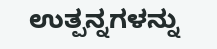ಉತ್ಪನ್ನಗಳನ್ನು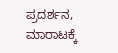ಪ್ರದರ್ಶನ, ಮಾರಾಟಕ್ಕೆ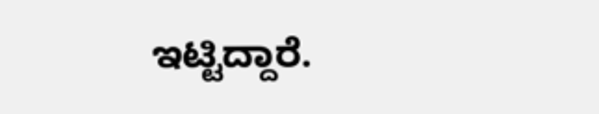ಇಟ್ಟಿದ್ದಾರೆ.